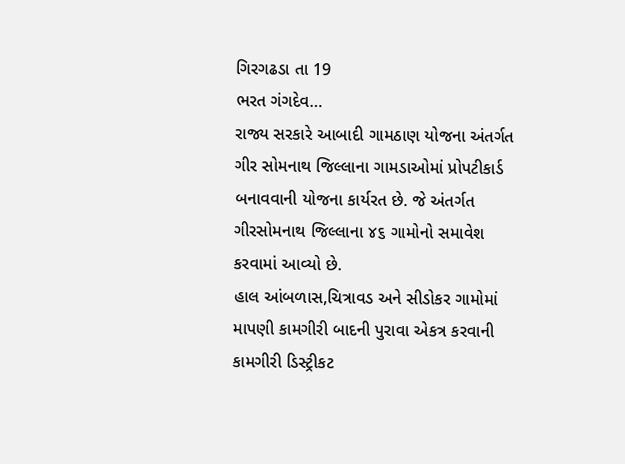ગિરગઢડા તા 19
ભરત ગંગદેવ…
રાજ્ય સરકારે આબાદી ગામઠાણ યોજના અંતર્ગત ગીર સોમનાથ જિલ્લાના ગામડાઓમાં પ્રોપટીકાર્ડ બનાવવાની યોજના કાર્યરત છે. જે અંતર્ગત ગીરસોમનાથ જિલ્લાના ૪૬ ગામોનો સમાવેશ કરવામાં આવ્યો છે.
હાલ આંબળાસ,ચિત્રાવડ અને સીડોકર ગામોમાં માપણી કામગીરી બાદની પુરાવા એકત્ર કરવાની કામગીરી ડિસ્ટ્રીકટ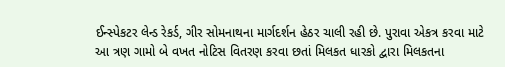ઈન્સ્પેકટર લેન્ડ રેકર્ડ, ગીર સોમનાથના માર્ગદર્શન હેઠર ચાલી રહી છે. પુરાવા એકત્ર કરવા માટે આ ત્રણ ગામો બે વખત નોટિસ વિતરણ કરવા છતાં મિલકત ધારકો દ્વારા મિલકતના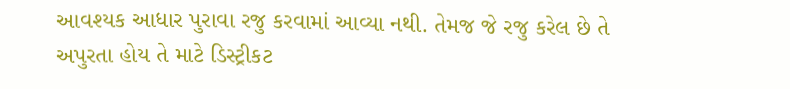આવશ્યક આધાર પુરાવા રજુ કરવામાં આવ્યા નથી. તેમજ જે રજુ કરેલ છે તે અપુરતા હોય તે માટે ડિસ્ટ્રીકટ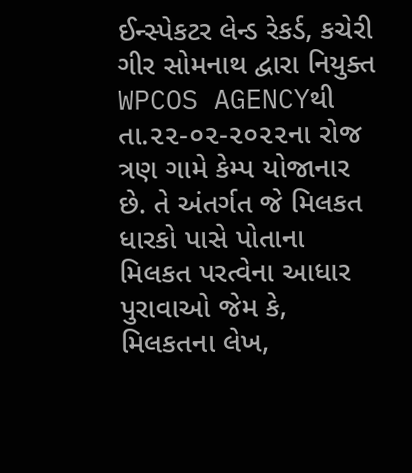ઈન્સ્પેકટર લેન્ડ રેકર્ડ, કચેરી ગીર સોમનાથ દ્વારા નિયુક્ત WPCOS AGENCYથી તા.૨૨-૦૨-૨૦૨૨ના રોજ ત્રણ ગામે કેમ્પ યોજાનાર છે. તે અંતર્ગત જે મિલકત ધારકો પાસે પોતાના મિલકત પરત્વેના આધાર પુરાવાઓ જેમ કે, મિલકતના લેખ,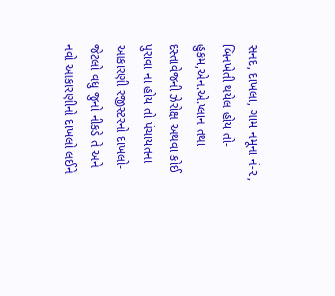સનદ, દાખલા, ગામ નમૂના નં-૨, બિનખેતી થયેલ હોય તો-હુકમ,એન.એ.પ્લાન તથા દસ્તાવેજની ઝેરોક્ષ અથવા કોઈ પુરાવા ના હોય તો પંચાયતના આકારણી રજીસ્ટરનો દાખલો-જેટલો વધુ જુનો નીકડે તે અને નવો આકારણીનો દાખલો લઈને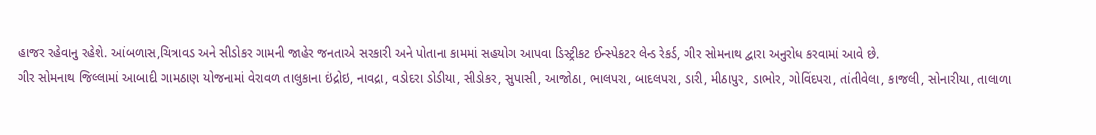હાજર રહેવાનુ રહેશે. આંબળાસ,ચિત્રાવડ અને સીડોકર ગામની જાહેર જનતાએ સરકારી અને પોતાના કામમાં સહયોગ આપવા ડિસ્ટ્રીકટ ઈન્સ્પેકટર લેન્ડ રેકર્ડ, ગીર સોમનાથ દ્વારા અનુરોધ કરવામાં આવે છે.
ગીર સોમનાથ જિલ્લામાં આબાદી ગામઠાણ યોજનામાં વેરાવળ તાલુકાના ઇંદ્રોઇ, નાવદ્રા, વડોદરા ડોડીયા, સીડોકર, સુપાસી, આજોઠા, ભાલપરા, બાદલપરા, ડારી, મીઠાપુર, ડાભોર, ગોવિંદપરા, તાંતીવેલા, કાજલી, સોનારીયા, તાલાળા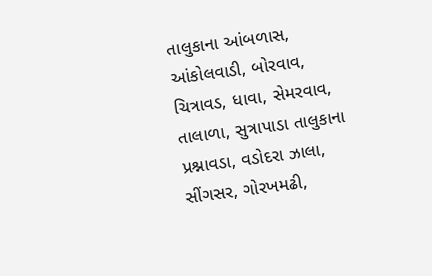તાલુકાના આંબળાસ, આંકોલવાડી, બોરવાવ, ચિત્રાવડ, ધાવા, સેમરવાવ, તાલાળા, સુત્રાપાડા તાલુકાના પ્રશ્નાવડા, વડોદરા ઝાલા, સીંગસર, ગોરખમઢી,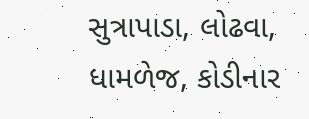સુત્રાપાડા, લોઢવા, ધામળેજ, કોડીનાર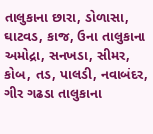તાલુકાના છારા, ડોળાસા, ઘાટવડ, કાજ, ઉના તાલુકાના અમોદ્રા, સનખડા, સીમર, કોબ, તડ, પાલડી, નવાબંદર, ગીર ગઢડા તાલુકાના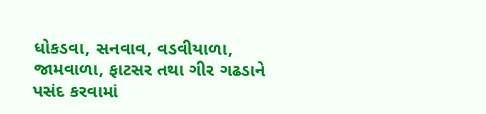ધોકડવા, સનવાવ, વડવીયાળા, જામવાળા, ફાટસર તથા ગીર ગઢડાને પસંદ કરવામાં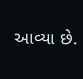આવ્યા છે.